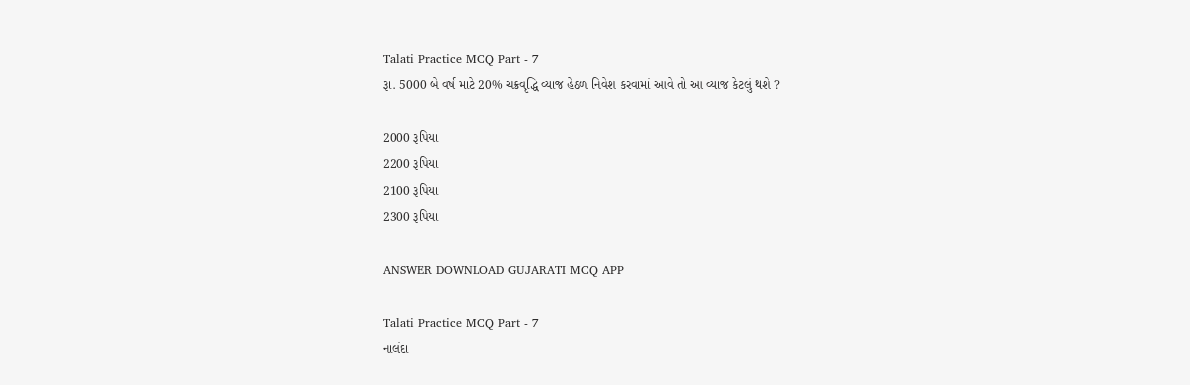Talati Practice MCQ Part - 7
રૂા. 5000 બે વર્ષ માટે 20% ચક્રવૃદ્ધિ વ્યાજ હેઠળ નિવેશ કરવામાં આવે તો આ વ્યાજ કેટલું થશે ?

2000 રૂપિયા
2200 રૂપિયા
2100 રૂપિયા
2300 રૂપિયા

ANSWER DOWNLOAD GUJARATI MCQ APP

Talati Practice MCQ Part - 7
નાલંદા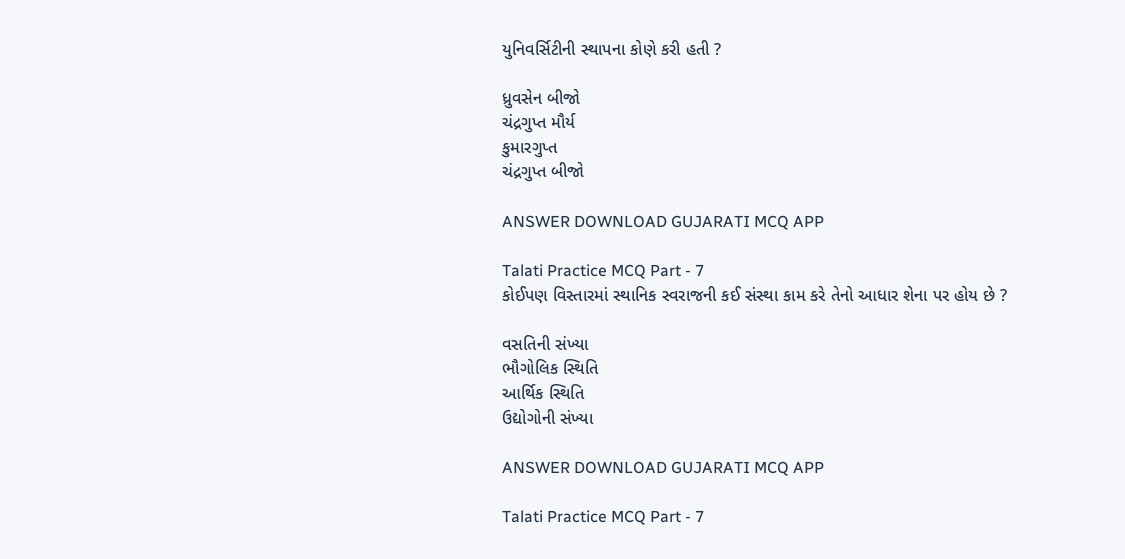યુનિવર્સિટીની સ્થાપના કોણે કરી હતી ?

ધ્રુવસેન બીજો
ચંદ્રગુપ્ત મૌર્ય
કુમારગુપ્ત
ચંદ્રગુપ્ત બીજો

ANSWER DOWNLOAD GUJARATI MCQ APP

Talati Practice MCQ Part - 7
કોઈપણ વિસ્તારમાં સ્થાનિક સ્વરાજની કઈ સંસ્થા કામ કરે તેનો આધાર શેના પર હોય છે ?

વસતિની સંખ્યા
ભૌગોલિક સ્થિતિ
આર્થિક સ્થિતિ
ઉદ્યોગોની સંખ્યા

ANSWER DOWNLOAD GUJARATI MCQ APP

Talati Practice MCQ Part - 7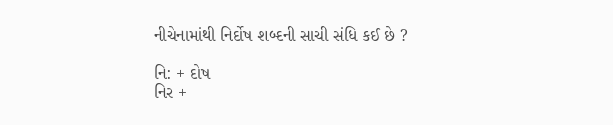નીચેનામાંથી નિર્દોષ શબ્દની સાચી સંધિ કઈ છે ?

નિ: + દોષ
નિર +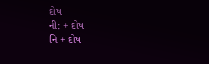દોષ
ની: + દોષ
નિ + દોષ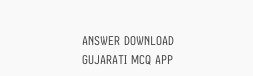ANSWER DOWNLOAD GUJARATI MCQ APP